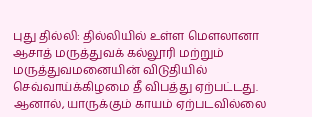புது தில்லி: தில்லியில் உள்ள மௌலானா ஆசாத் மருத்துவக் கல்லூரி மற்றும் மருத்துவமனையின் விடுதியில் செவ்வாய்க்கிழமை தீ விபத்து ஏற்பட்டது. ஆனால், யாருக்கும் காயம் ஏற்படவில்லை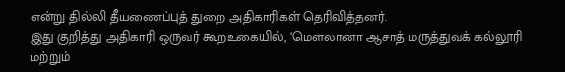என்று தில்லி தீயணைப்புத் துறை அதிகாரிகள் தெரிவித்தனர்.
இது குறித்து அதிகாரி ஒருவர் கூறஉகையில், ‘மௌலானா ஆசாத் மருத்துவக் கல்லூரி மற்றும்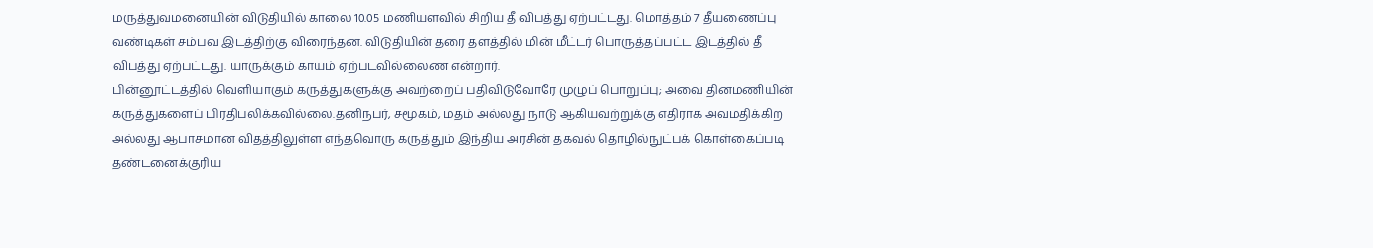மருத்துவமனையின் விடுதியில் காலை 10.05 மணியளவில் சிறிய தீ விபத்து ஏற்பட்டது. மொத்தம் 7 தீயணைப்பு வண்டிகள் சம்பவ இடத்திற்கு விரைந்தன. விடுதியின் தரை தளத்தில் மின் மீட்டர் பொருத்தப்பட்ட இடத்தில் தீ விபத்து ஏற்பட்டது. யாருக்கும் காயம் ஏற்படவில்லைண என்றார்.
பின்னூட்டத்தில் வெளியாகும் கருத்துகளுக்கு அவற்றைப் பதிவிடுவோரே முழுப் பொறுப்பு; அவை தினமணியின் கருத்துகளைப் பிரதிபலிக்கவில்லை.தனிநபர், சமூகம், மதம் அல்லது நாடு ஆகியவற்றுக்கு எதிராக அவமதிக்கிற அல்லது ஆபாசமான விதத்திலுள்ள எந்தவொரு கருத்தும் இந்திய அரசின் தகவல் தொழில்நுட்பக் கொள்கைப்படி தண்டனைக்குரிய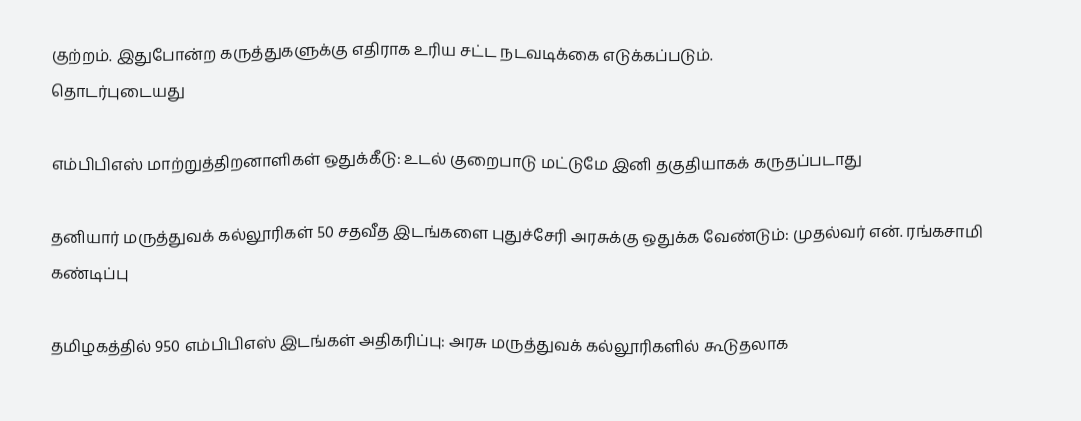குற்றம். இதுபோன்ற கருத்துகளுக்கு எதிராக உரிய சட்ட நடவடிக்கை எடுக்கப்படும்.
தொடர்புடையது

எம்பிபிஎஸ் மாற்றுத்திறனாளிகள் ஒதுக்கீடு: உடல் குறைபாடு மட்டுமே இனி தகுதியாகக் கருதப்படாது

தனியார் மருத்துவக் கல்லூரிகள் 50 சதவீத இடங்களை புதுச்சேரி அரசுக்கு ஒதுக்க வேண்டும்: முதல்வர் என். ரங்கசாமி கண்டிப்பு

தமிழகத்தில் 950 எம்பிபிஎஸ் இடங்கள் அதிகரிப்பு: அரசு மருத்துவக் கல்லூரிகளில் கூடுதலாக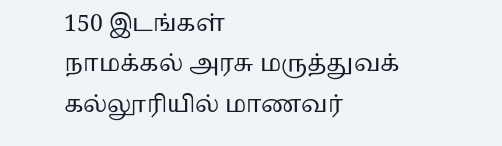150 இடங்கள்
நாமக்கல் அரசு மருத்துவக் கல்லூரியில் மாணவர்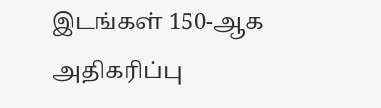இடங்கள் 150-ஆக அதிகரிப்பு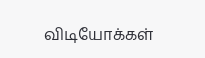விடியோக்கள்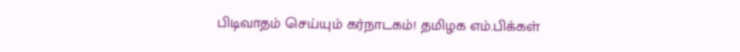பிடிவாதம் செய்யும் கர்நாடகம்! தமிழக எம்.பிக்கள்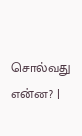சொல்வது என்ன? |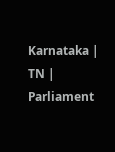Karnataka | TN | Parliament